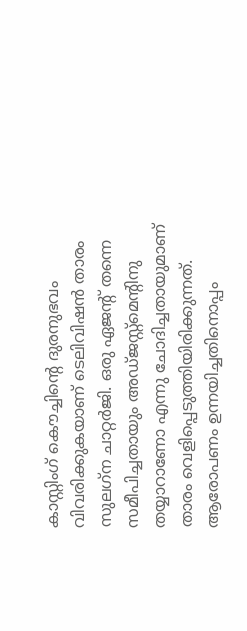കാസ്റ്റിംഗ് കൌച്ചിന്‍റെ ദുരനുഭവം വിവരിക്കുകയാണ് ടെലിവിഷന്‍ താരം സുലഗ്‌ന ചാറ്റര്‍ജി. ഒരു ഏജന്റ് തന്നെ സമീപിച്ചതായും അഡ്ജസ്റ്റ്‌മെന്റിനു തയ്യാറാണോ എന്നു ചോദിച്ചതായുമാണ് താരം വെളിപ്പെടുത്തിയിരിക്കുന്നത്. ആരോപണം ഉന്നയിച്ചതിനൊപ്പം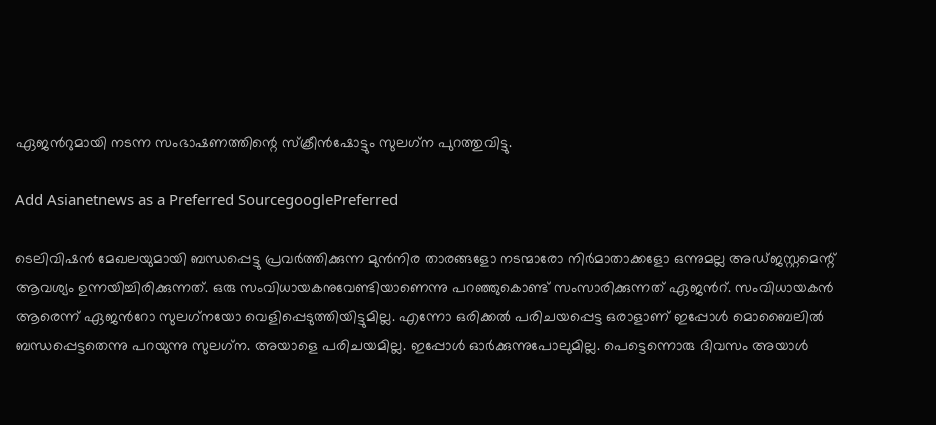ഏജന്‍റുമായി നടന്ന സംഭാഷണത്തിന്റെ സ്‌ക്രീന്‍ഷോട്ടും സുലഗ്‌ന പുറത്തുവിട്ടു.

Add Asianetnews as a Preferred SourcegooglePreferred

ടെലിവിഷന്‍ മേഖലയുമായി ബന്ധപ്പെട്ടു പ്രവര്‍ത്തിക്കുന്ന മുന്‍നിര താരങ്ങളോ നടന്മാരോ നിര്‍മാതാക്കളോ ഒന്നുമല്ല അഡ്ജസ്റ്റമെന്റ് ആവശ്യം ഉന്നയിച്ചിരിക്കുന്നത്. ഒരു സംവിധായകനുവേണ്ടിയാണെന്നു പറഞ്ഞുകൊണ്ട് സംസാരിക്കുന്നത് ഏജന്‍റ്. സംവിധായകന്‍ ആരെന്ന് ഏജന്‍റോ സുലഗ്‌നയോ വെളിപ്പെടുത്തിയിട്ടുമില്ല. എന്നോ ഒരിക്കല്‍ പരിചയപ്പെട്ട ഒരാളാണ് ഇപ്പോള്‍ മൊബൈലില്‍ ബന്ധപ്പെട്ടതെന്നു പറയുന്നു സുലഗ്‌ന. അയാളെ പരിചയമില്ല. ഇപ്പോള്‍ ഓര്‍ക്കുന്നുപോലുമില്ല. പെട്ടെന്നൊരു ദിവസം അയാള്‍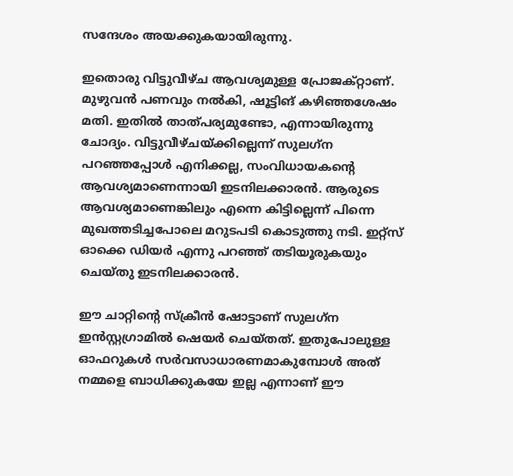സന്ദേശം അയക്കുകയായിരുന്നു.

ഇതൊരു വിട്ടുവീഴ്ച ആവശ്യമുള്ള പ്രോജക്റ്റാണ്. മുഴുവന്‍ പണവും നല്‍കി, ഷൂട്ടിങ് കഴിഞ്ഞശേഷം മതി. ഇതില്‍ താത്പര്യമുണ്ടോ, എന്നായിരുന്നു ചോദ്യം. വിട്ടുവീഴ്ചയ്ക്കില്ലെന്ന് സുലഗ്‌ന പറഞ്ഞപ്പോള്‍ എനിക്കല്ല, സംവിധായകന്റെ ആവശ്യമാണെന്നായി ഇടനിലക്കാരന്‍. ആരുടെ ആവശ്യമാണെങ്കിലും എന്നെ കിട്ടില്ലെന്ന് പിന്നെ മുഖത്തടിച്ചപോലെ മറുടപടി കൊടുത്തു നടി. ഇറ്റ്‌സ് ഓക്കെ ഡിയര്‍ എന്നു പറഞ്ഞ് തടിയൂരുകയും ചെയ്തു ഇടനിലക്കാരന്‍.

ഈ ചാറ്റിന്റെ സ്‌ക്രീന്‍ ഷോട്ടാണ് സുലഗ്‌ന ഇന്‍സ്റ്റഗ്രാമില്‍ ഷെയര്‍ ചെയ്തത്. ഇതുപോലുള്ള ഓഫറുകള്‍ സര്‍വസാധാരണമാകുമ്പോള്‍ അത് നമ്മളെ ബാധിക്കുകയേ ഇല്ല എന്നാണ് ഈ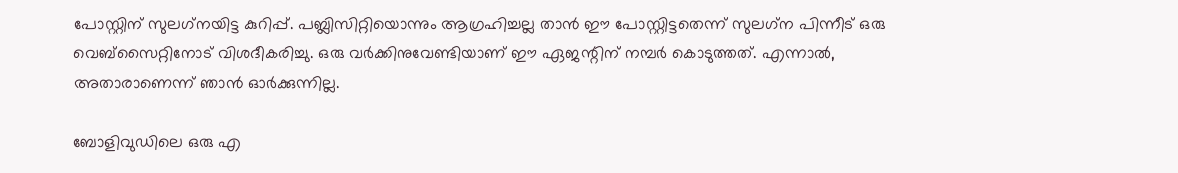പോസ്റ്റിന് സുലഗ്‌നയിട്ട കുറിപ്പ്. പബ്ലിസിറ്റിയൊന്നും ആഗ്രഹിച്ചല്ല താന്‍ ഈ പോസ്റ്റിട്ടതെന്ന് സുലഗ്‌ന പിന്നീട് ഒരു വെബ്‌സൈറ്റിനോട് വിശദീകരിച്ചു. ഒരു വര്‍ക്കിനുവേണ്ടിയാണ് ഈ ഏജന്റിന് നമ്പര്‍ കൊടുത്തത്. എന്നാല്‍, അതാരാണെന്ന് ഞാന്‍ ഓര്‍ക്കുന്നില്ല.

ബോളിവുഡിലെ ഒരു എ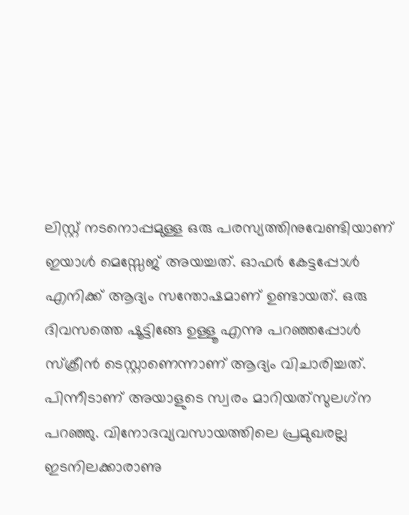ലിസ്റ്റ് നടനൊപ്പമുള്ള ഒരു പരസ്യത്തിനുവേണ്ടിയാണ് ഇയാള്‍ മെസ്സേജ് അയച്ചത്. ഓഫര്‍ കേട്ടപ്പോള്‍ എനിക്ക് ആദ്യം സന്തോഷമാണ് ഉണ്ടായത്. ഒരു ദിവസത്തെ ഷൂട്ടിങ്ങേ ഉള്ളൂ എന്നു പറഞ്ഞപ്പോള്‍ സ്‌ക്രീന്‍ ടെസ്റ്റാണെന്നാണ് ആദ്യം വിചാരിച്ചത്. പിന്നീടാണ് അയാളുടെ സ്വരം മാറിയത്‌സുലഗ്‌ന പറഞ്ഞു. വിനോദവ്യവസായത്തിലെ പ്രമുഖരല്ല ഇടനിലക്കാരാണു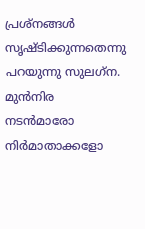പ്രശ്‌നങ്ങള്‍ സൃഷ്ടിക്കുന്നതെന്നു പറയുന്നു സുലഗ്‌ന. മുന്‍നിര നടന്‍മാരോ നിര്‍മാതാക്കളോ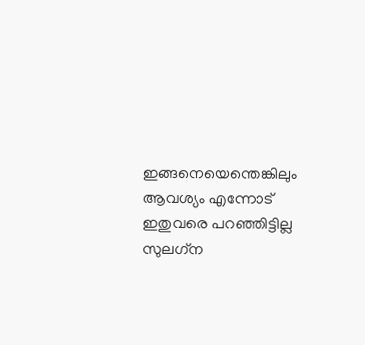ഇങ്ങനെയെന്തെങ്കിലും ആവശ്യം എന്നോട് ഇതുവരെ പറഞ്ഞിട്ടില്ല സുലഗ്‌ന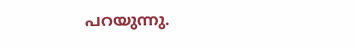പറയുന്നു.